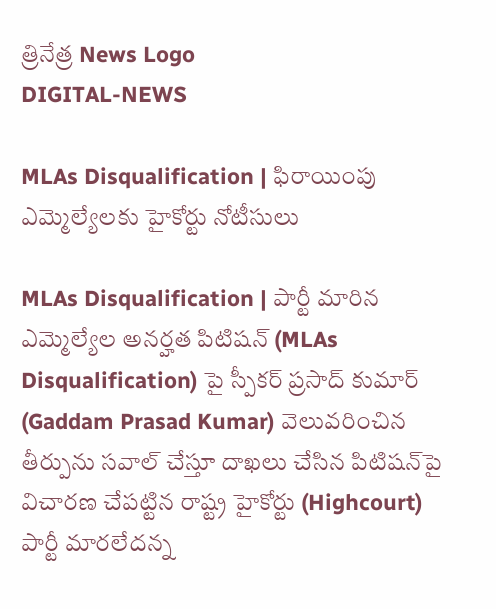త్రినేత్ర News Logo
DIGITAL-NEWS

MLAs Disqualification | ఫిరాయింపు ఎమ్మెల్యేల‌కు హైకోర్టు నోటీసులు

MLAs Disqualification | పార్టీ మారిన ఎమ్మెల్యేల అన‌ర్హ‌త పిటిష‌న్‌ (MLAs Disqualification) పై స్పీక‌ర్ ప్ర‌సాద్ కుమార్ (Gaddam Prasad Kumar) వెలువ‌రించిన తీర్పును స‌వాల్ చేస్తూ దాఖ‌లు చేసిన పిటిష‌న్‌పై విచార‌ణ చేప‌ట్టిన రాష్ట్ర హైకోర్టు (Highcourt) పార్టీ మారలేదన్న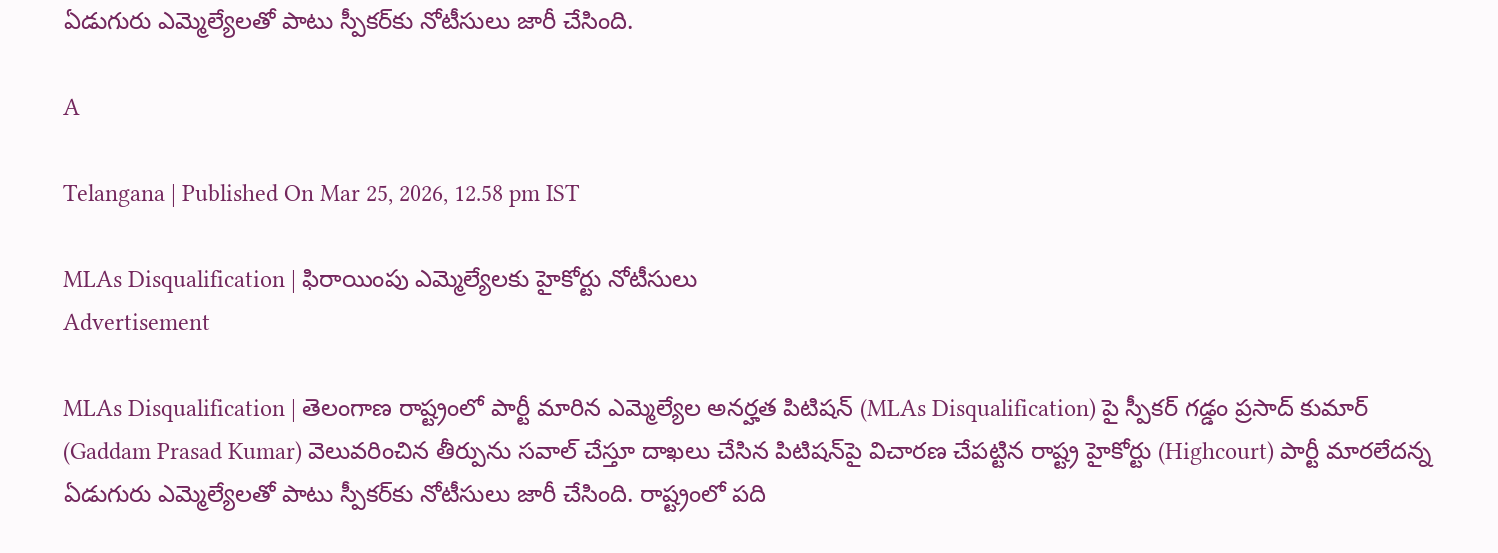ఏడుగురు ఎమ్మెల్యేలతో పాటు స్పీక‌ర్‌కు నోటీసులు జారీ చేసింది.

A

Telangana | Published On Mar 25, 2026, 12.58 pm IST

MLAs Disqualification | ఫిరాయింపు ఎమ్మెల్యేల‌కు హైకోర్టు నోటీసులు
Advertisement

MLAs Disqualification | తెలంగాణ రాష్ట్రంలో పార్టీ మారిన ఎమ్మెల్యేల అన‌ర్హ‌త పిటిష‌న్‌ (MLAs Disqualification) పై స్పీక‌ర్ గ‌డ్డం ప్ర‌సాద్ కుమార్ (Gaddam Prasad Kumar) వెలువ‌రించిన తీర్పును స‌వాల్ చేస్తూ దాఖ‌లు చేసిన పిటిష‌న్‌పై విచార‌ణ చేప‌ట్టిన రాష్ట్ర హైకోర్టు (Highcourt) పార్టీ మారలేదన్న ఏడుగురు ఎమ్మెల్యేలతో పాటు స్పీక‌ర్‌కు నోటీసులు జారీ చేసింది. రాష్ట్రంలో ప‌ది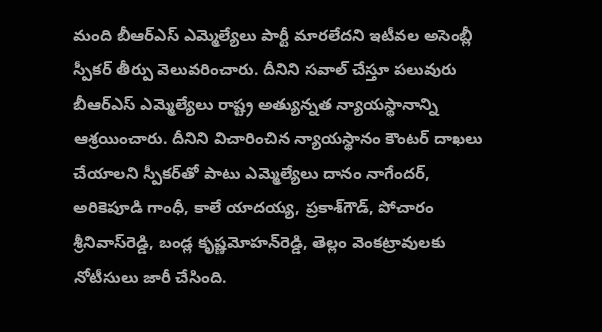మంది బీఆర్ఎస్ ఎమ్మెల్యేలు పార్టీ మార‌లేద‌ని ఇటీవ‌ల అసెంబ్లీ స్పీక‌ర్ తీర్పు వెలువ‌రించారు. దీనిని స‌వాల్ చేస్తూ ప‌లువురు బీఆర్ఎస్ ఎమ్మెల్యేలు రాష్ట్ర అత్యున్న‌త న్యాయ‌స్థానాన్ని ఆశ్ర‌యించారు. దీనిని విచారించిన న్యాయ‌స్థానం కౌంట‌ర్ దాఖ‌లు చేయాల‌ని స్పీక‌ర్‌తో పాటు ఎమ్మెల్యేలు దానం నాగేంద‌ర్‌, అరికెపూడి గాంధీ, కాలే యాద‌య్య‌, ప్ర‌కాశ్‌గౌడ్‌, పోచారం శ్రీ‌నివాస్‌రెడ్డి, బండ్ల కృష్ణ‌మోహ‌న్‌రెడ్డి, తెల్లం వెంక‌ట్రావుల‌కు నోటీసులు జారీ చేసింది.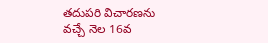త‌దుప‌రి విచార‌ణ‌ను వ‌చ్చే నెల 16వ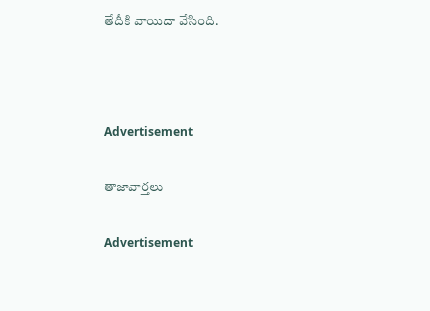తేదీకి వాయిదా వేసింది.



Advertisement

తాజావార్తలు

Advertisement